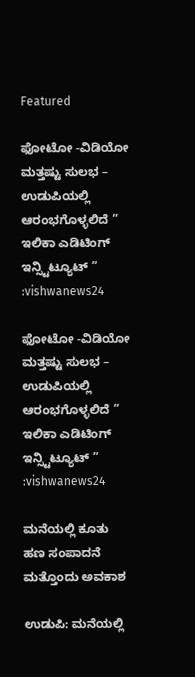Featured

ಫೋಟೋ -ವಿಡಿಯೋ ಮತ್ತಷ್ಟು ಸುಲಭ – ಉಡುಪಿಯಲ್ಲಿ ಆರಂಭಗೊಳ್ಳಲಿದೆ ” ಇಲಿಕಾ ಎಡಿಟಿಂಗ್ ಇನ್ಸ್ಟಿಟ್ಯೂಟ್ ” :vishwanews24

ಫೋಟೋ -ವಿಡಿಯೋ ಮತ್ತಷ್ಟು ಸುಲಭ – ಉಡುಪಿಯಲ್ಲಿ ಆರಂಭಗೊಳ್ಳಲಿದೆ ” ಇಲಿಕಾ ಎಡಿಟಿಂಗ್ ಇನ್ಸ್ಟಿಟ್ಯೂಟ್ ” :vishwanews24

ಮನೆಯಲ್ಲಿ ಕೂತು ಹಣ ಸಂಪಾದನೆ ಮತ್ತೊಂದು ಅವಕಾಶ

ಉಡುಪಿ: ಮನೆಯಲ್ಲಿ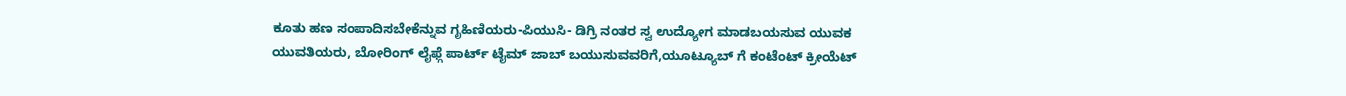ಕೂತು ಹಣ ಸಂಪಾದಿಸಬೇಕೆನ್ನುವ ಗೃಹಿಣಿಯರು-ಪಿಯುಸಿ- ಡಿಗ್ರಿ ನಂತರ ಸ್ವ ಉದ್ಯೋಗ ಮಾಡಬಯಸುವ ಯುವಕ ಯುವತಿಯರು, ಬೋರಿಂಗ್ ಲೈಫ್ಗೆ ಪಾರ್ಟ್ ಟೈಮ್ ಜಾಬ್ ಬಯುಸುವವರಿಗೆ,ಯೂಟ್ಯೂಬ್ ಗೆ ಕಂಟೆಂಟ್ ಕ್ರೀಯೆಟ್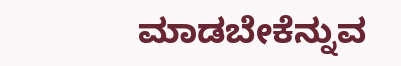ಮಾಡಬೇಕೆನ್ನುವ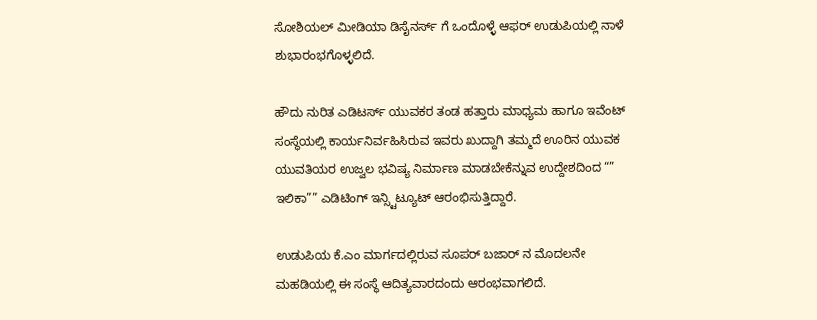ಸೋಶಿಯಲ್ ಮೀಡಿಯಾ ಡಿಸೈನರ್ಸ್ ಗೆ ಒಂದೊಳ್ಳೆ ಆಫರ್ ಉಡುಪಿಯಲ್ಲಿ ನಾಳೆ ಶುಭಾರಂಭಗೊಳ್ಳಲಿದೆ.

ಹೌದು ನುರಿತ ಎಡಿಟರ್ಸ್ ಯುವಕರ ತಂಡ ಹತ್ತಾರು ಮಾಧ್ಯಮ ಹಾಗೂ ಇವೆಂಟ್ ಸಂಸ್ಥೆಯಲ್ಲಿ ಕಾರ್ಯನಿರ್ವಹಿಸಿರುವ ಇವರು ಖುದ್ದಾಗಿ ತಮ್ಮದೆ ಊರಿನ ಯುವಕ‌ ಯುವತಿಯರ‌ ಉಜ್ವಲ ಭವಿಷ್ಯ ನಿರ್ಮಾಣ ಮಾಡಬೇಕೆನ್ನುವ ಉದ್ದೇಶದಿಂದ “” ಇಲಿಕಾ”” ಎಡಿಟಿಂಗ್ ಇನ್ಸ್ಟಿಟ್ಯೂಟ್ ಆರಂಭಿಸುತ್ತಿದ್ದಾರೆ.

ಉಡುಪಿಯ ಕೆ.ಎಂ‌ ಮಾರ್ಗದಲ್ಲಿರುವ ಸೂಪರ್ ಬಜಾರ್ ನ‌ ಮೊದಲನೇ ಮಹಡಿಯಲ್ಲಿ ಈ ಸಂಸ್ಥೆ ಆದಿತ್ಯವಾರದಂದು ಆರಂಭವಾಗಲಿದೆ.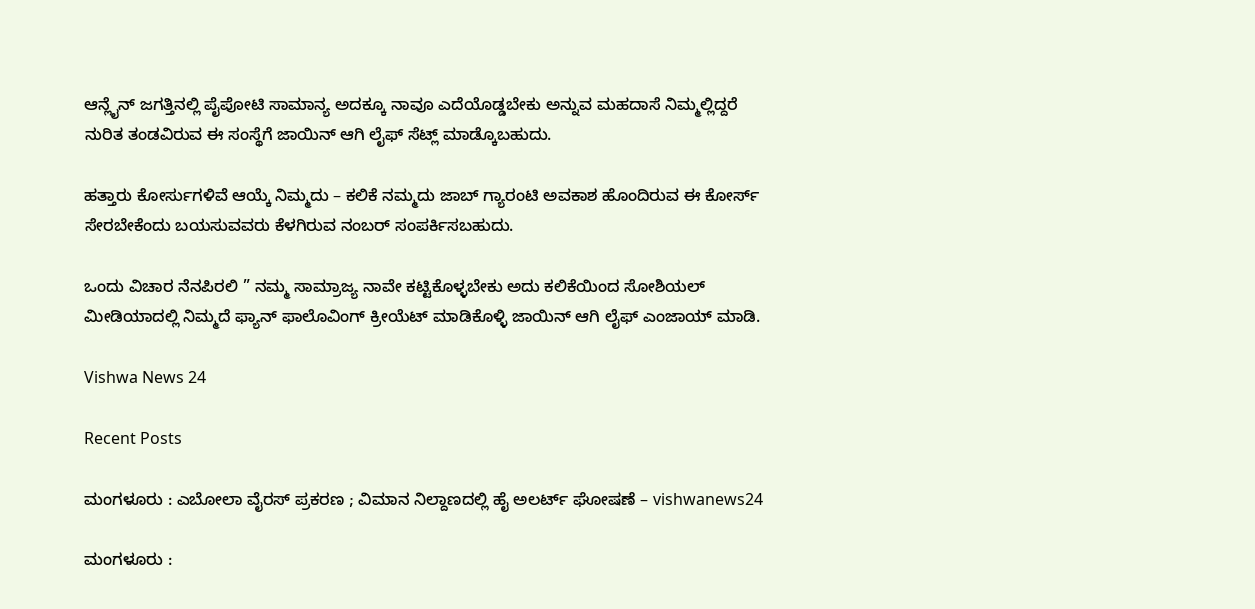ಆನ್ಲೈನ್ ಜಗತ್ತಿನಲ್ಲಿ ಪೈಪೋಟಿ ಸಾಮಾನ್ಯ ಅದಕ್ಕೂ ನಾವೂ ಎದೆಯೊಡ್ಡಬೇಕು ಅನ್ನುವ ಮಹದಾಸೆ ನಿಮ್ಮಲ್ಲಿದ್ದರೆ ನುರಿತ ತಂಡವಿರುವ ಈ ಸಂಸ್ಥೆಗೆ ಜಾಯಿನ್ ಆಗಿ ಲೈಫ್ ಸೆಟ್ಲ್ ಮಾಡ್ಕೊಬಹುದು.

ಹತ್ತಾರು ಕೋರ್ಸುಗಳಿವೆ ಆಯ್ಕೆ ನಿಮ್ಮದು – ಕಲಿಕೆ ನಮ್ಮದು ಜಾಬ್ ಗ್ಯಾರಂಟಿ ಅವಕಾಶ ಹೊಂದಿರುವ ಈ ಕೋರ್ಸ್ ಸೇರಬೇಕೆಂದು ಬಯಸುವವರು ಕೆಳಗಿರುವ ನಂಬರ್ ಸಂಪರ್ಕಿಸಬಹುದು.

ಒಂದು ವಿಚಾರ ನೆನಪಿರಲಿ ” ನಮ್ಮ‌ ಸಾಮ್ರಾಜ್ಯ ನಾವೇ ಕಟ್ಟಿಕೊಳ್ಳಬೇಕು ಅದು ಕಲಿಕೆಯಿಂದ ಸೋಶಿಯಲ್ ಮೀಡಿಯಾದಲ್ಲಿ ನಿಮ್ಮದೆ ಫ್ಯಾನ್ ಫಾಲೊವಿಂಗ್ ಕ್ರೀಯೆಟ್ ಮಾಡಿಕೊಳ್ಳಿ ಜಾಯಿನ್ ಆಗಿ ಲೈಫ್ ಎಂಜಾಯ್ ಮಾಡಿ.

Vishwa News 24

Recent Posts

ಮಂಗಳೂರು : ಎಬೋಲಾ ವೈರಸ್ ಪ್ರಕರಣ ; ವಿಮಾನ ನಿಲ್ದಾಣದಲ್ಲಿ ಹೈ ಅಲರ್ಟ್ ಘೋಷಣೆ – vishwanews24

ಮಂಗಳೂರು :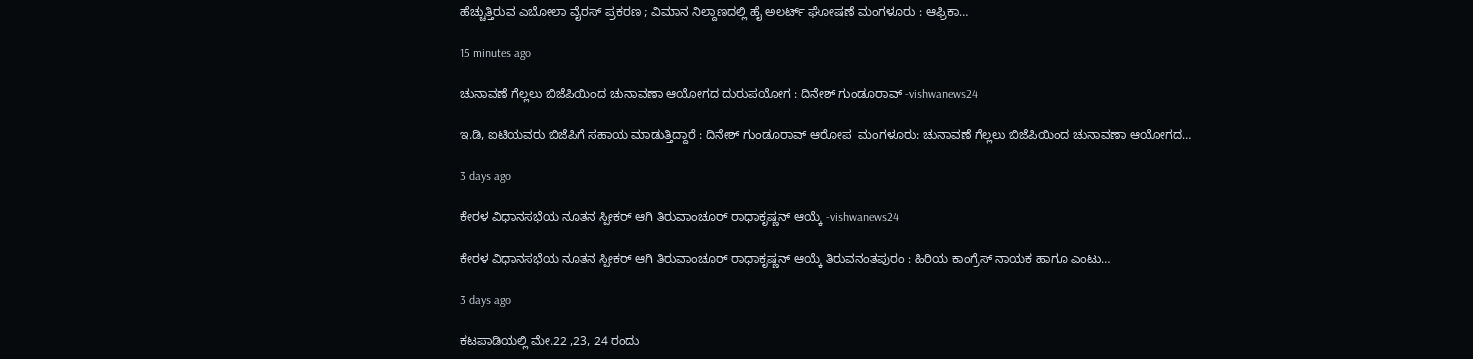ಹೆಚ್ಚುತ್ತಿರುವ ಎಬೋಲಾ ವೈರಸ್ ಪ್ರಕರಣ ; ವಿಮಾನ ನಿಲ್ದಾಣದಲ್ಲಿ ಹೈ ಅಲರ್ಟ್ ಘೋಷಣೆ ಮಂಗಳೂರು : ಆಫ್ರಿಕಾ…

15 minutes ago

ಚುನಾವಣೆ ಗೆಲ್ಲಲು ಬಿಜೆಪಿಯಿಂದ ಚುನಾವಣಾ ಆಯೋಗದ ದುರುಪಯೋಗ : ದಿನೇಶ್ ಗುಂಡೂರಾವ್ -vishwanews24

ಇ.ಡಿ, ಐಟಿಯವರು ಬಿಜೆಪಿಗೆ ಸಹಾಯ ಮಾಡುತ್ತಿದ್ದಾರೆ : ದಿನೇಶ್ ಗುಂಡೂರಾವ್ ಆರೋಪ  ಮಂಗಳೂರು: ಚುನಾವಣೆ ಗೆಲ್ಲಲು ಬಿಜೆಪಿಯಿಂದ ಚುನಾವಣಾ ಆಯೋಗದ…

3 days ago

ಕೇರಳ ವಿಧಾನಸಭೆಯ ನೂತನ ಸ್ಪೀಕರ್ ಆಗಿ ತಿರುವಾಂಚೂರ್ ರಾಧಾಕೃಷ್ಣನ್ ಆಯ್ಕೆ -vishwanews24

ಕೇರಳ ವಿಧಾನಸಭೆಯ ನೂತನ ಸ್ಪೀಕರ್ ಆಗಿ ತಿರುವಾಂಚೂರ್ ರಾಧಾಕೃಷ್ಣನ್ ಆಯ್ಕೆ ತಿರುವನಂತಪುರಂ : ಹಿರಿಯ ಕಾಂಗ್ರೆಸ್ ನಾಯಕ ಹಾಗೂ ಎಂಟು…

3 days ago

ಕಟಪಾಡಿಯಲ್ಲಿ ಮೇ.22 ,23, 24 ರಂದು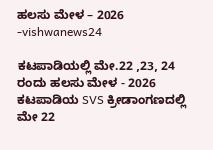ಹಲಸು ಮೇಳ – 2026 -vishwanews24

ಕಟಪಾಡಿಯಲ್ಲಿ ಮೇ.22 ,23, 24 ರಂದು ಹಲಸು ಮೇಳ - 2026 ಕಟಪಾಡಿಯ SVS ಕ್ರೀಡಾಂಗಣದಲ್ಲಿ ಮೇ 22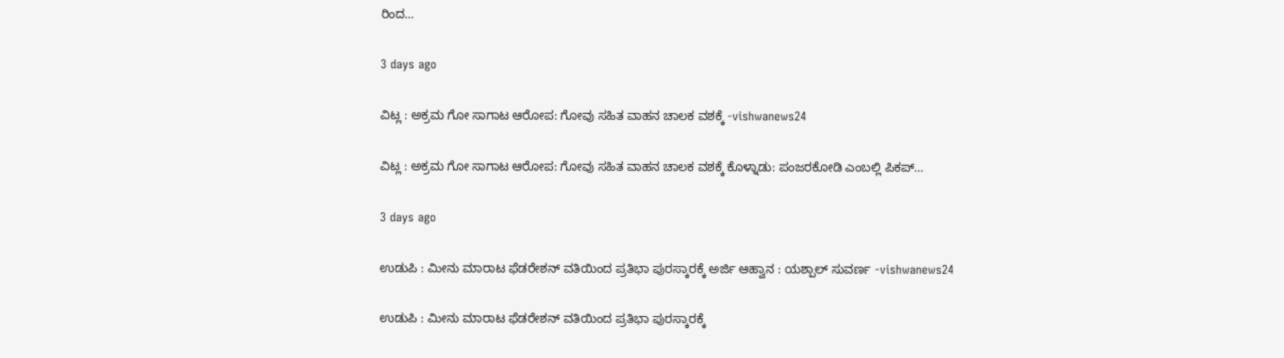ರಿಂದ…

3 days ago

ವಿಟ್ಲ : ಅಕ್ರಮ ಗೋ ಸಾಗಾಟ ಆರೋಪ: ಗೋವು ಸಹಿತ ವಾಹನ ಚಾಲಕ ವಶಕ್ಕೆ -vishwanews24

ವಿಟ್ಲ : ಅಕ್ರಮ ಗೋ ಸಾಗಾಟ ಆರೋಪ: ಗೋವು ಸಹಿತ ವಾಹನ ಚಾಲಕ ವಶಕ್ಕೆ ಕೊಳ್ನಾಡು: ಪಂಜರಕೋಡಿ ಎಂಬಲ್ಲಿ ಪಿಕಪ್…

3 days ago

ಉಡುಪಿ : ಮೀನು ಮಾರಾಟ ಫೆಡರೇಶನ್ ವತಿಯಿಂದ ಪ್ರತಿಭಾ ಪುರಸ್ಕಾರಕ್ಕೆ ಅರ್ಜಿ ಆಹ್ವಾನ : ಯಶ್ಪಾಲ್ ಸುವರ್ಣ -vishwanews24

ಉಡುಪಿ : ಮೀನು ಮಾರಾಟ ಫೆಡರೇಶನ್ ವತಿಯಿಂದ ಪ್ರತಿಭಾ ಪುರಸ್ಕಾರಕ್ಕೆ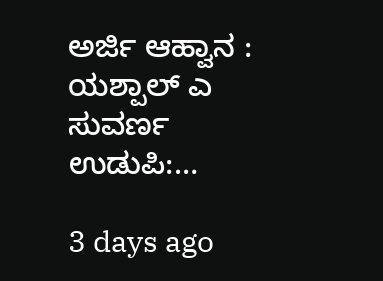ಅರ್ಜಿ ಆಹ್ವಾನ : ಯಶ್ಪಾಲ್ ಎ ಸುವರ್ಣ ಉಡುಪಿ:…

3 days ago